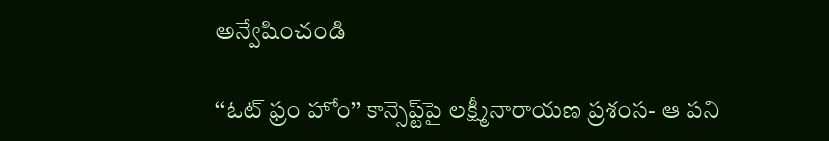అన్వేషించండి

‘‘ఓట్‌ ఫ్రం హోం’’ కాన్సెప్ట్‌పై లక్ష్మీనారాయణ ప్రశంస- ఆ పని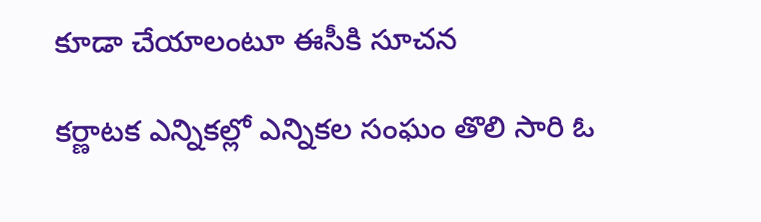కూడా చేయాలంటూ ఈసీకి సూచన

కర్ణాటక ఎన్నికల్లో ఎన్నికల సంఘం తొలి సారి ఓ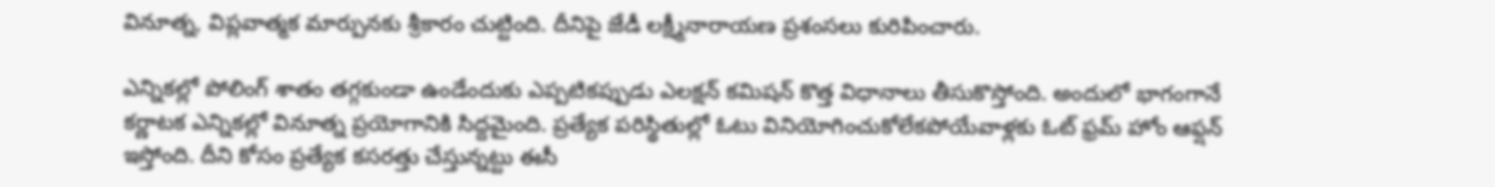వినూత్న, విప్లవాత్మక మార్పునకు శ్రీకారం చుట్టింది. దీనిపై జేడీ లక్ష్మీనారాయణ ప్రశంసలు కురిపించారు.

ఎన్నికల్లో పోలింగ్ శాతం తగ్గకుండా ఉండేందుకు ఎప్పటికప్పుడు ఎలక్షన్ కమిషన్ కొత్త విధానాలు తీసుకొస్తోంది. అందులో భాగంగానే కర్ణాటక ఎన్నికల్లో వినూత్న ప్రయోగానికి సిద్దమైంది. ప్రత్యేక పరిస్థితుల్లో ఓటు వినియోగించుకోలేకపోయేవాళ్లకు ఓట్ ఫ్రమ్ హోం ఆఫ్షన్ ఇస్తోంది. దీని కోసం ప్రత్యేక కసరత్తు చేస్తున్నట్టు ఈసీ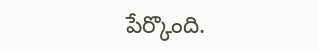పేర్కొంది.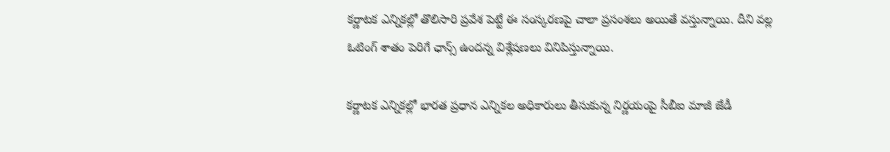కర్ణాటక ఎన్నికల్లో తొలిసారి ప్రవేశ పెట్టే ఈ సంస్కరణపై చాలా ప్రసంశలు అయితే వస్తున్నాయి. దీని వల్ల ఓటింగ్ శాతం పెరిగే ఛాన్స్ ఉందన్న విశ్లేషణలు వినిపిస్తున్నాయి.

కర్ణాటక ఎన్నికల్లో భారత ప్రధాన ఎన్నికల అధికారులు తీసుకున్న నిర్ణయంపై సీబీఐ మాజీ జేడీ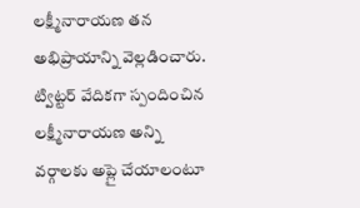లక్ష్మీనారాయణ తన అభిప్రాయాన్ని వెల్లడించారు. ట్విట్టర్‌ వేదికగా స్పందించిన లక్ష్మీనారాయణ అన్ని వర్గాలకు అప్లై చేయాలంటూ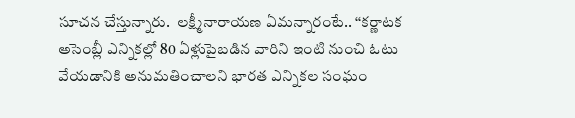సూచన చేస్తున్నారు.  లక్ష్మీనారాయణ ఏమన్నారంటే.. ‘‘కర్ణాటక అసెంబ్లీ ఎన్నికల్లో 80 ఏళ్లుపైబడిన వారిని ఇంటి నుంచి ఓటు వేయడానికి అనుమతించాలని భారత ఎన్నికల సంఘం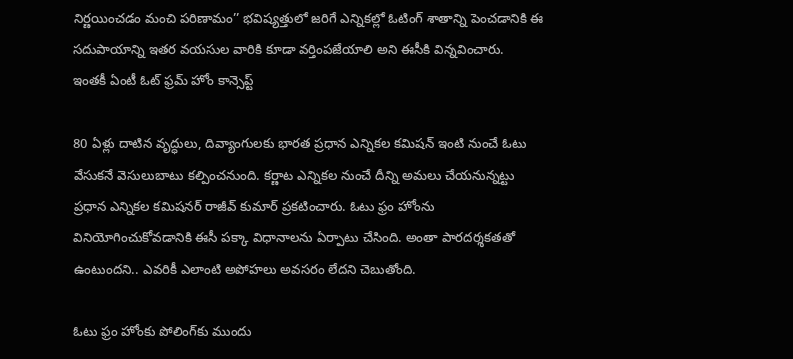నిర్ణయించడం మంచి పరిణామం’’ భవిష్యత్తులో జరిగే ఎన్నికల్లో ఓటింగ్‌ శాతాన్ని పెంచడానికి ఈ సదుపాయాన్ని ఇతర వయసుల వారికి కూడా వర్తింపజేయాలి అని ఈసీకి విన్నవించారు.
ఇంతకీ ఏంటీ ఓట్ ఫ్రమ్ హోం కాన్సెప్ట్‌

80 ఏళ్లు దాటిన వృద్ధులు, దివ్యాంగులకు భారత ప్రధాన ఎన్నికల కమిషన్‌ ఇంటి నుంచే ఓటు వేసుకనే వెసులుబాటు కల్పించనుంది. కర్ణాట ఎన్నికల నుంచే దీన్ని అమలు చేయనున్నట్టు ప్రధాన ఎన్నికల కమిషనర్‌ రాజీవ్‌ కుమార్‌ ప్రకటించారు. ఓటు ఫ్రం హోంను వినియోగించుకోవడానికి ఈసీ పక్కా విధానాలను ఏర్పాటు చేసింది. అంతా పారదర్శకతతో ఉంటుందని.. ఎవరికీ ఎలాంటి అపోహలు అవసరం లేదని చెబుతోంది.

ఓటు ఫ్రం హోంకు పోలింగ్‌కు ముందు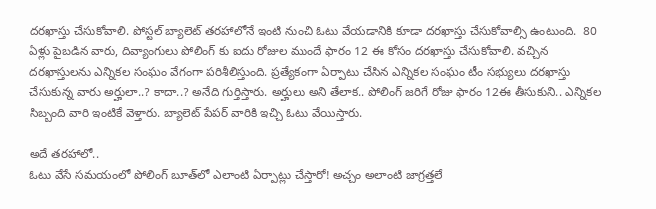దరఖాస్తు చేసుకోవాలి. పోస్టల్‌ బ్యాలెట్‌ తరహాలోనే ఇంటి నుంచి ఓటు వేయడానికి కూడా దరఖాస్తు చేసుకోవాల్సి ఉంటుంది.  80 ఏళ్లు పైబడిన వారు, దివ్యాంగులు పోలింగ్‌ కు ఐదు రోజుల ముందే ఫారం 12 ఈ కోసం దరఖాస్తు చేసుకోవాలి. వచ్చిన దరఖాస్తులను ఎన్నికల సంఘం వేగంగా పరిశీలిస్తుంది. ప్రత్యేకంగా ఏర్పాటు చేసిన ఎన్నికల సంఘం టీం సభ్యులు దరఖాస్తు చేసుకున్న వారు అర్హులా..? కాదా..? అనేది గుర్తిస్తారు. అర్హులు అని తేలాక.. పోలింగ్‌ జరిగే రోజు ఫారం 12ఈ తీసుకుని.. ఎన్నికల సిబ్బంది వారి ఇంటికే వెళ్తారు. బ్యాలెట్‌ పేపర్‌ వారికి ఇచ్చి ఓటు వేయిస్తారు.

అదే తరహాలో..
ఓటు వేసే సమయంలో పోలింగ్‌ బూత్‌లో ఎలాంటి ఏర్పాట్లు చేస్తారో! అచ్చం అలాంటి జాగ్రత్తలే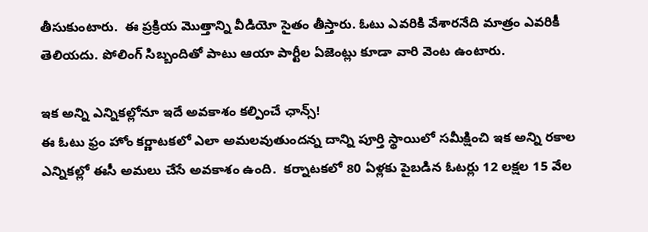తీసుకుంటారు.  ఈ ప్రక్రియ మొత్తాన్ని వీడియో సైతం తీస్తారు. ఓటు ఎవరికి వేశారనేది మాత్రం ఎవరికీ తెలియదు. పోలింగ్‌ సిబ్బందితో పాటు ఆయా పార్టీల ఏజెంట్లు కూడా వారి వెంట ఉంటారు.

ఇక అన్ని ఎన్నికల్లోనూ ఇదే అవకాశం కల్పించే ఛాన్స్‌!
ఈ ఓటు ఫ్రం హోం కర్ణాటకలో ఎలా అమలవుతుందన్న దాన్ని పూర్తి స్థాయిలో సమీక్షించి ఇక అన్ని రకాల ఎన్నికల్లో ఈసీ అమలు చేసే అవకాశం ఉంది.  కర్నాటకలో 80 ఏళ్లకు పైబడిన ఓటర్లు 12 లక్షల 15 వేల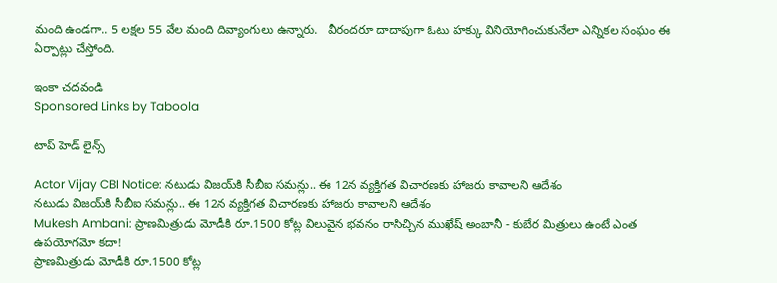మంది ఉండగా.. 5 లక్షల 55 వేల మంది దివ్యాంగులు ఉన్నారు.   వీరందరూ దాదాపుగా ఓటు హక్కు వినియోగించుకునేలా ఎన్నికల సంఘం ఈ ఏర్పాట్లు చేస్తోంది.

ఇంకా చదవండి
Sponsored Links by Taboola

టాప్ హెడ్ లైన్స్

Actor Vijay CBI Notice: నటుడు విజయ్‌కి సీబీఐ సమన్లు.. ఈ 12న వ్యక్తిగత విచారణకు హాజరు కావాలని ఆదేశం
నటుడు విజయ్‌కి సీబీఐ సమన్లు.. ఈ 12న వ్యక్తిగత విచారణకు హాజరు కావాలని ఆదేశం
Mukesh Ambani: ప్రాణమిత్రుడు మోడీకి రూ.1500 కోట్ల విలువైన భవనం రాసిచ్చిన ముఖేష్ అంబానీ - కుబేర మిత్రులు ఉంటే ఎంత ఉపయోగమో కదా!
ప్రాణమిత్రుడు మోడీకి రూ.1500 కోట్ల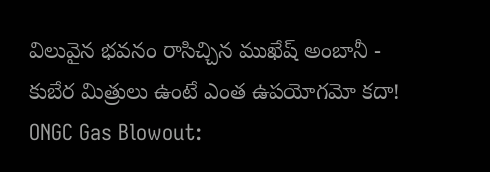విలువైన భవనం రాసిచ్చిన ముఖేష్ అంబానీ - కుబేర మిత్రులు ఉంటే ఎంత ఉపయోగమో కదా!
ONGC Gas Blowout: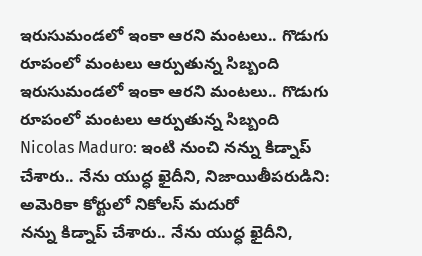ఇరుసుమండలో ఇంకా ఆరని మంటలు.. గొడుగు రూపంలో మంటలు ఆర్పుతున్న సిబ్బంది
ఇరుసుమండలో ఇంకా ఆరని మంటలు.. గొడుగు రూపంలో మంటలు ఆర్పుతున్న సిబ్బంది
Nicolas Maduro: ఇంటి నుంచి నన్ను కిడ్నాప్ చేశారు.. నేను యుద్ధ ఖైదీని, నిజాయితీపరుడిని: అమెరికా కోర్టులో నికోలస్ మదురో
నన్ను కిడ్నాప్ చేశారు.. నేను యుద్ధ ఖైదీని,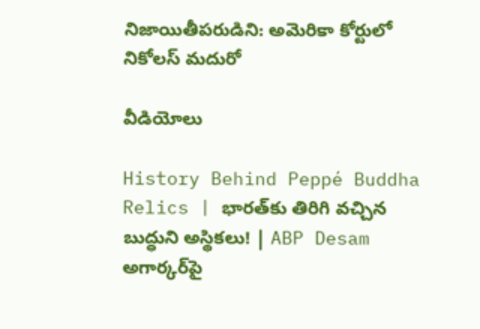నిజాయితీపరుడిని: అమెరికా కోర్టులో నికోలస్ మదురో

వీడియోలు

History Behind Peppé Buddha Relics | భారత్‌కు తిరిగి వచ్చిన బుద్ధుని అస్థికలు! | ABP Desam
అగార్కర్‌పై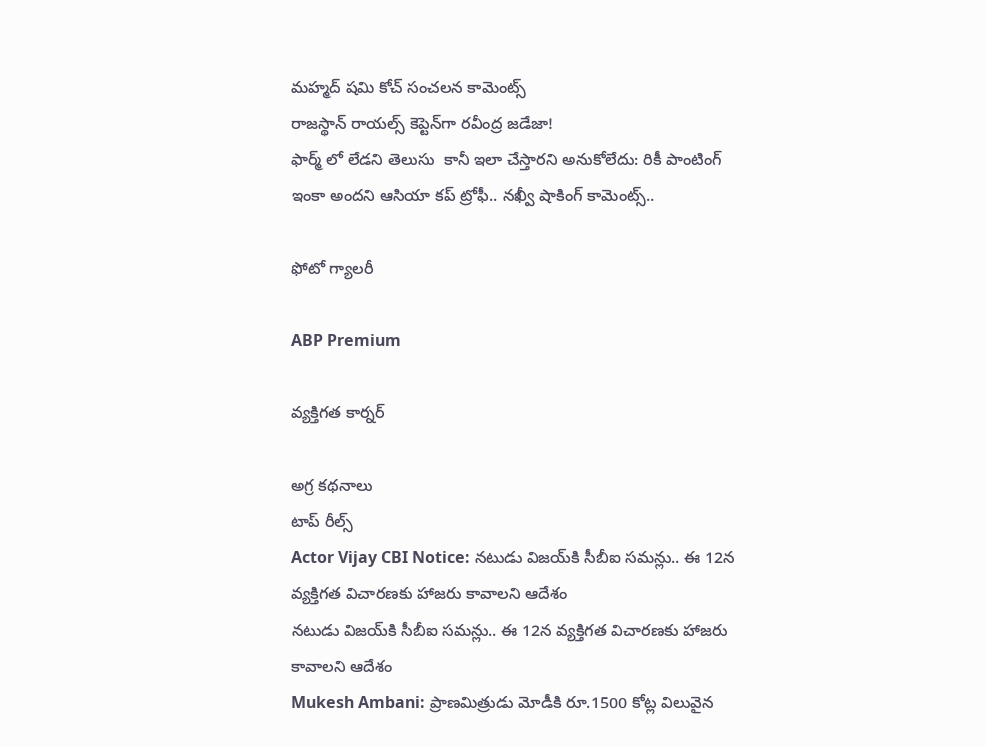మహ్మద్ షమి కోచ్ సంచలన కామెంట్స్
రాజస్థాన్ రాయల్స్ కెప్టెన్‌గా రవీంద్ర జడేజా!
ఫార్మ్ లో లేడని తెలుసు  కానీ ఇలా చేస్తారని అనుకోలేదు: రికీ పాంటింగ్
ఇంకా అందని ఆసియా కప్ ట్రోఫీ.. నఖ్వీ షాకింగ్ కామెంట్స్..

ఫోటో గ్యాలరీ

ABP Premium

వ్యక్తిగత కార్నర్

అగ్ర కథనాలు
టాప్ రీల్స్
Actor Vijay CBI Notice: నటుడు విజయ్‌కి సీబీఐ సమన్లు.. ఈ 12న వ్యక్తిగత విచారణకు హాజరు కావాలని ఆదేశం
నటుడు విజయ్‌కి సీబీఐ సమన్లు.. ఈ 12న వ్యక్తిగత విచారణకు హాజరు కావాలని ఆదేశం
Mukesh Ambani: ప్రాణమిత్రుడు మోడీకి రూ.1500 కోట్ల విలువైన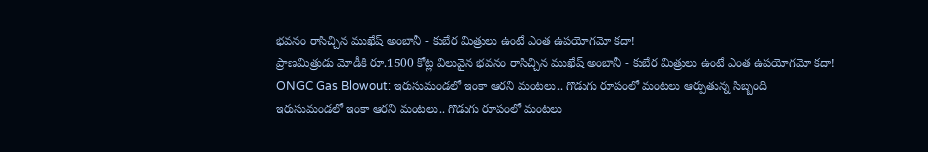భవనం రాసిచ్చిన ముఖేష్ అంబానీ - కుబేర మిత్రులు ఉంటే ఎంత ఉపయోగమో కదా!
ప్రాణమిత్రుడు మోడీకి రూ.1500 కోట్ల విలువైన భవనం రాసిచ్చిన ముఖేష్ అంబానీ - కుబేర మిత్రులు ఉంటే ఎంత ఉపయోగమో కదా!
ONGC Gas Blowout: ఇరుసుమండలో ఇంకా ఆరని మంటలు.. గొడుగు రూపంలో మంటలు ఆర్పుతున్న సిబ్బంది
ఇరుసుమండలో ఇంకా ఆరని మంటలు.. గొడుగు రూపంలో మంటలు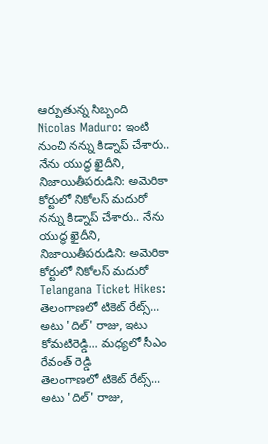ఆర్పుతున్న సిబ్బంది
Nicolas Maduro: ఇంటి నుంచి నన్ను కిడ్నాప్ చేశారు.. నేను యుద్ధ ఖైదీని, నిజాయితీపరుడిని: అమెరికా కోర్టులో నికోలస్ మదురో
నన్ను కిడ్నాప్ చేశారు.. నేను యుద్ధ ఖైదీని, నిజాయితీపరుడిని: అమెరికా కోర్టులో నికోలస్ మదురో
Telangana Ticket Hikes: తెలంగాణలో టికెట్ రేట్స్... అటు 'దిల్' రాజు, ఇటు కోమటిరెడ్డి... మధ్యలో సీఎం రేవంత్ రెడ్డి
తెలంగాణలో టికెట్ రేట్స్... అటు 'దిల్' రాజు,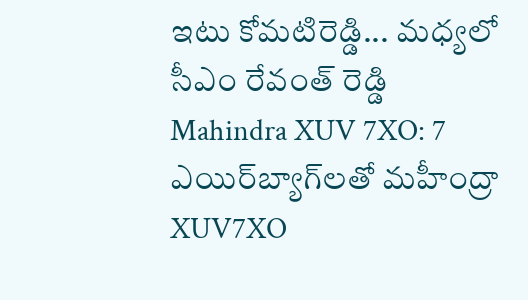ఇటు కోమటిరెడ్డి... మధ్యలో సీఎం రేవంత్ రెడ్డి
Mahindra XUV 7XO: 7 ఎయిర్‌బ్యాగ్‌లతో మహీంద్రా XUV7XO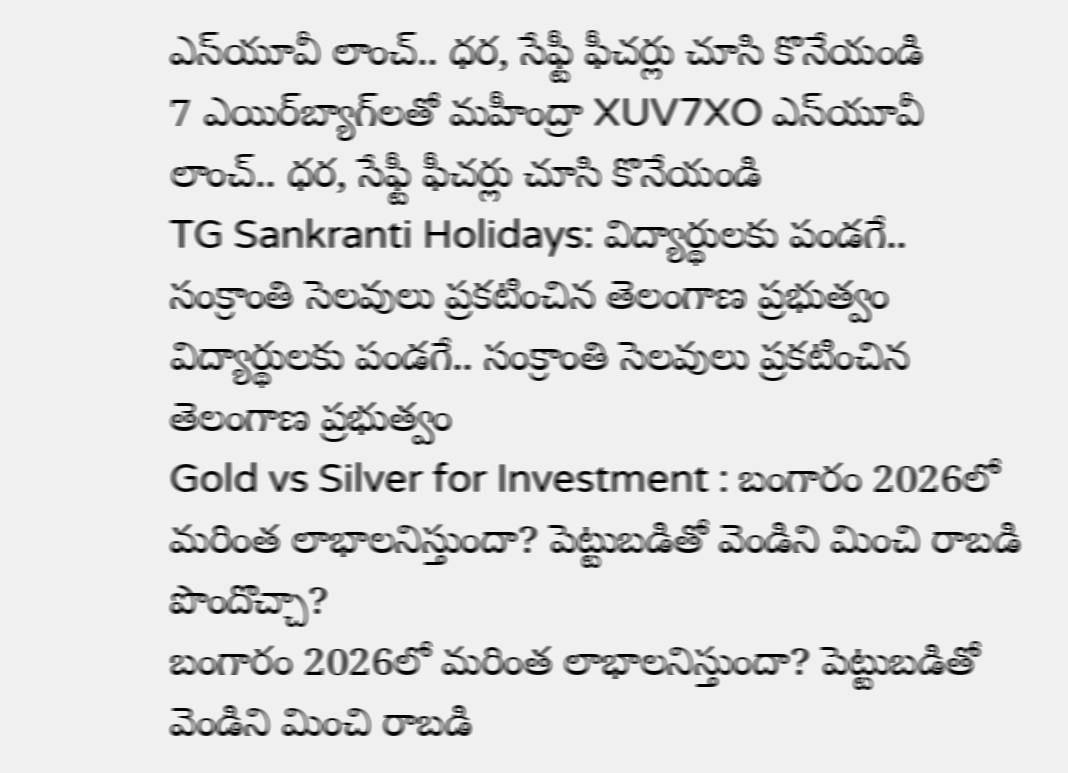ఎస్‌యూవీ లాంచ్.. ధర, సేఫ్టీ ఫీచర్లు చూసి కొనేయండి
7 ఎయిర్‌బ్యాగ్‌లతో మహీంద్రా XUV7XO ఎస్‌యూవీ లాంచ్.. ధర, సేఫ్టీ ఫీచర్లు చూసి కొనేయండి
TG Sankranti Holidays: విద్యార్థులకు పండగే.. సంక్రాంతి సెలవులు ప్రకటించిన తెలంగాణ ప్రభుత్వం
విద్యార్థులకు పండగే.. సంక్రాంతి సెలవులు ప్రకటించిన తెలంగాణ ప్రభుత్వం
Gold vs Silver for Investment : బంగారం 2026లో మరింత లాభాలనిస్తుందా? పెట్టుబడితో వెండిని మించి రాబడి పొందొచ్చా?
బంగారం 2026లో మరింత లాభాలనిస్తుందా? పెట్టుబడితో వెండిని మించి రాబడి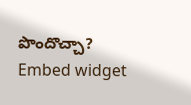పొందొచ్చా?
Embed widget